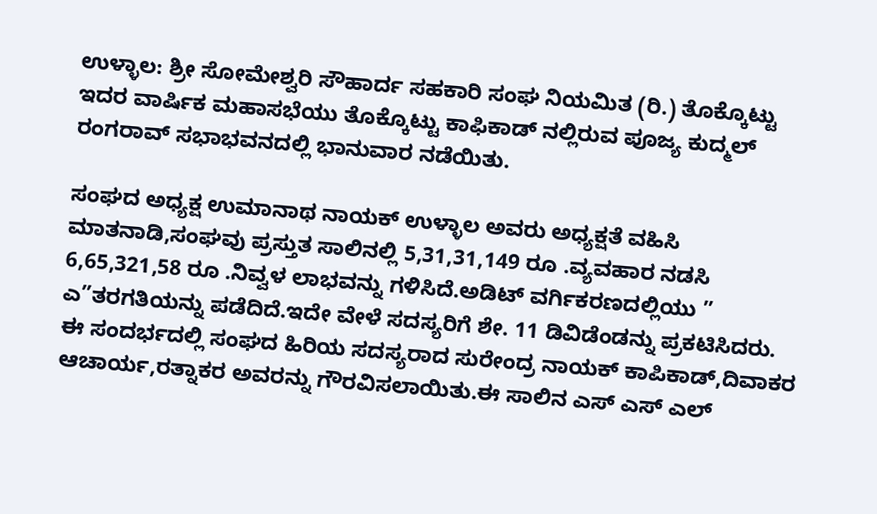ಉಳ್ಳಾಲ: ಶ್ರೀ ಸೋಮೇಶ್ವರಿ ಸೌಹಾರ್ದ ಸಹಕಾರಿ ಸಂಘ ನಿಯಮಿತ (ರಿ.) ತೊಕ್ಕೊಟ್ಟು ಇದರ ವಾರ್ಷಿಕ ಮಹಾಸಭೆಯು ತೊಕ್ಕೊಟ್ಟು ಕಾಫಿಕಾಡ್ ನಲ್ಲಿರುವ ಪೂಜ್ಯ ಕುದ್ಮಲ್ ರಂಗರಾವ್ ಸಭಾಭವನದಲ್ಲಿ ಭಾನುವಾರ ನಡೆಯಿತು.

ಸಂಘದ ಅಧ್ಯಕ್ಷ ಉಮಾನಾಥ ನಾಯಕ್ ಉಳ್ಳಾಲ ಅವರು ಅಧ್ಯಕ್ಷತೆ ವಹಿಸಿ ಮಾತನಾಡಿ,ಸಂಘವು ಪ್ರಸ್ತುತ ಸಾಲಿನಲ್ಲಿ 5,31,31,149 ರೂ .ವ್ಯವಹಾರ ನಡಸಿ 6,65,321,58 ರೂ .ನಿವ್ವಳ ಲಾಭವನ್ನು ಗಳಿಸಿದೆ.ಅಡಿಟ್ ವರ್ಗಿಕರಣದಲ್ಲಿಯು ” ಎ”ತರಗತಿಯನ್ನು ಪಡೆದಿದೆ.ಇದೇ ವೇಳೆ ಸದಸ್ಯರಿಗೆ ಶೇ. 11 ಡಿವಿಡೆಂಡನ್ನು ಪ್ರಕಟಿಸಿದರು.
ಈ ಸಂದರ್ಭದಲ್ಲಿ ಸಂಘದ ಹಿರಿಯ ಸದಸ್ಯರಾದ ಸುರೇಂದ್ರ ನಾಯಕ್ ಕಾಪಿಕಾಡ್,ದಿವಾಕರ ಆಚಾರ್ಯ,ರತ್ನಾಕರ ಅವರನ್ನು ಗೌರವಿಸಲಾಯಿತು.ಈ ಸಾಲಿನ ಎಸ್ ಎಸ್ ಎಲ್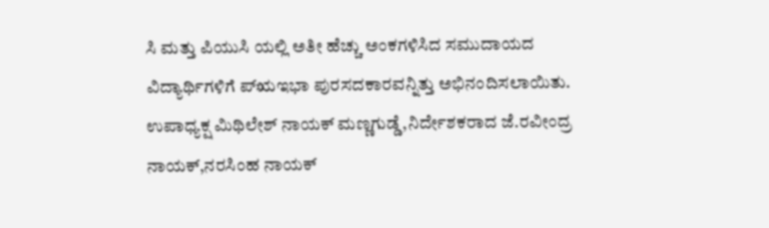ಸಿ ಮತ್ತು ಪಿಯುಸಿ ಯಲ್ಲಿ ಅತೀ ಹೆಚ್ಚು ಅಂಕಗಳಿಸಿದ ಸಮುದಾಯದ ವಿದ್ಯಾರ್ಥಿಗಳಿಗೆ ಪ್ಋಇಭಾ ಪುರಸದಕಾರವನ್ನಿತ್ತು ಅಭಿನಂದಿಸಲಾಯಿತು.
ಉಪಾಧ್ಯಕ್ಷ ಮಿಥಿಲೇಶ್ ನಾಯಕ್ ಮಣ್ಣಗುಡ್ಡೆ,ನಿರ್ದೇಶಕರಾದ ಜೆ.ರವೀಂದ್ರ ನಾಯಕ್,ನರಸಿಂಹ ನಾಯಕ್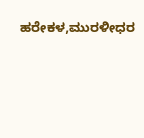ಹರೇಕಳ,ಮುರಳೀಧರ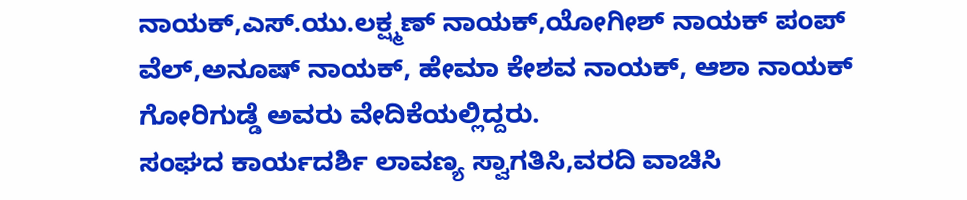ನಾಯಕ್,ಎಸ್.ಯು.ಲಕ್ಷ್ಮಣ್ ನಾಯಕ್,ಯೋಗೀಶ್ ನಾಯಕ್ ಪಂಪ್ ವೆಲ್,ಅನೂಷ್ ನಾಯಕ್, ಹೇಮಾ ಕೇಶವ ನಾಯಕ್, ಆಶಾ ನಾಯಕ್ ಗೋರಿಗುಡ್ಡೆ ಅವರು ವೇದಿಕೆಯಲ್ಲಿದ್ದರು.
ಸಂಘದ ಕಾರ್ಯದರ್ಶಿ ಲಾವಣ್ಯ ಸ್ವಾಗತಿಸಿ,ವರದಿ ವಾಚಿಸಿ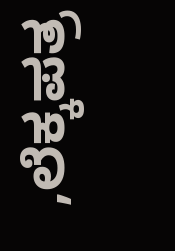,ಲೆಕ್ಕಪತ್ರ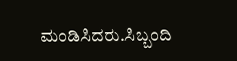ಮಂಡಿಸಿದರು.ಸಿಬ್ಬಂದಿ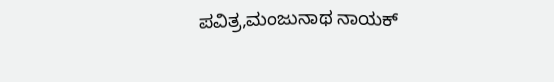ಪವಿತ್ರ,ಮಂಜುನಾಥ ನಾಯಕ್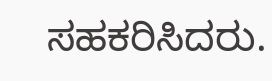ಸಹಕರಿಸಿದರು.